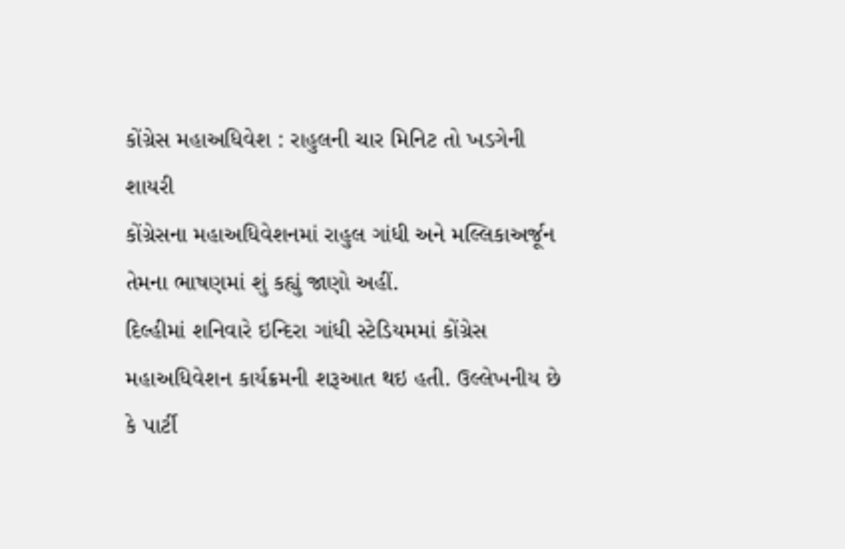કોંગ્રેસ મહાઅધિવેશ : રાહુલની ચાર મિનિટ તો ખડગેની શાયરી
કોંગ્રેસના મહાઅધિવેશનમાં રાહુલ ગાંધી અને મલ્લિકાઅર્જૂન તેમના ભાષણમાં શું કહ્યું જાણો અહીં.
દિલ્હીમાં શનિવારે ઇન્દિરા ગાંધી સ્ટેડિયમમાં કોંગ્રેસ મહાઅધિવેશન કાર્યક્રમની શરૂઆત થઇ હતી. ઉલ્લેખનીય છે કે પાર્ટી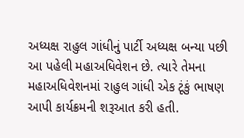અધ્યક્ષ રાહુલ ગાંધીનું પાર્ટી અધ્યક્ષ બન્યા પછી આ પહેલી મહાઅધિવેશન છે. ત્યારે તેમના મહાઅધિવેશનમાં રાહુલ ગાંધી એક ટૂંકું ભાષણ આપી કાર્યક્રમની શરૂઆત કરી હતી.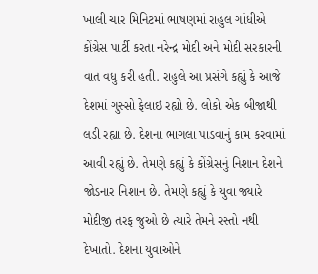ખાલી ચાર મિનિટમાં ભાષણમાં રાહુલ ગાંધીએ કોંગ્રેસ પાર્ટી કરતા નરેન્દ્ર મોદી અને મોદી સરકારની વાત વધુ કરી હતી. રાહુલે આ પ્રસંગે કહ્યું કે આજે દેશમાં ગુસ્સો ફેલાઇ રહ્યો છે. લોકો એક બીજાથી લડી રહ્યા છે. દેશના ભાગલા પાડવાનું કામ કરવામાં આવી રહ્યું છે. તેમણે કહ્યું કે કોંગ્રેસનું નિશાન દેશને જોડનાર નિશાન છે. તેમણે કહ્યું કે યુવા જ્યારે મોદીજી તરફ જુઓ છે ત્યારે તેમને રસ્તો નથી દેખાતો. દેશના યુવાઓને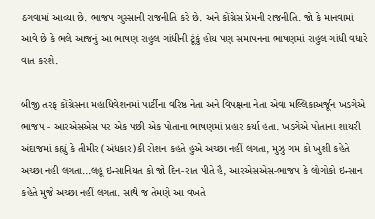ઠગવામાં આવ્યા છે. ભાજપ ગુસ્સાની રાજનીતિ કરે છે. અને કોંગ્રેસ પ્રેમની રાજનીતિ. જો કે માનવામાં આવે છે કે ભલે આજનું આ ભાષણ રાહુલ ગાંધીની ટૂંકું હોય પણ સમાપનના ભાષણમાં રાહુલ ગાંધી વધારે વાત કરશે.

બીજી તરફ કોંગ્રેસના મહાધિવેશનમાં પાર્ટીના વરિષ્ઠ નેતા અને વિપક્ષના નેતા એવા મલ્લિકાઅર્જૂન ખડગેએ ભાજપ - આરએસએસ પર એક પછી એક પોતાના ભાષણમાં પ્રહાર કર્યા હતા. ખડગેએ પોતાના શાયરી અંદાજમાં કહ્યું કે તીમીર (અંધકાર)કી રોશન કહતે હુએ અચ્છા નહીં લગતા, મુઝુ ગમ કો ખુશી કહેતે અચ્છા નહી લગતા...લહૂ ઇન્સાનિયત કો જો દિન-રાત પીતે હૈ, આરએસએસ-ભાજપ કે લોગોકો ઇન્સાન કહેતે મુજે અચ્છા નહીં લગતા. સાથે જ તેમણે આ વખતે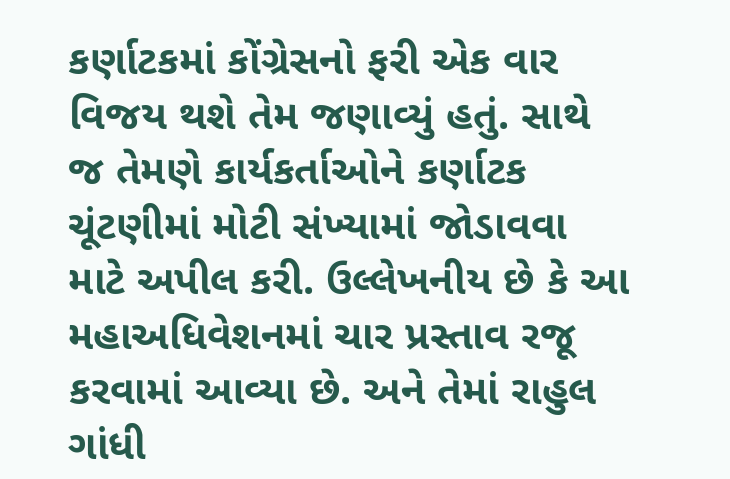કર્ણાટકમાં કોંગ્રેસનો ફરી એક વાર વિજય થશે તેમ જણાવ્યું હતું. સાથે જ તેમણે કાર્યકર્તાઓને કર્ણાટક ચૂંટણીમાં મોટી સંખ્યામાં જોડાવવા માટે અપીલ કરી. ઉલ્લેખનીય છે કે આ મહાઅધિવેશનમાં ચાર પ્રસ્તાવ રજૂ કરવામાં આવ્યા છે. અને તેમાં રાહુલ ગાંધી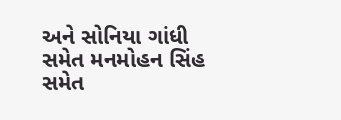અને સોનિયા ગાંધી સમેત મનમોહન સિંહ સમેત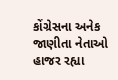કોંગ્રેસના અનેક જાણીતા નેતાઓ હાજર રહ્યા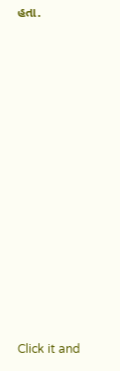હતા.













Click it and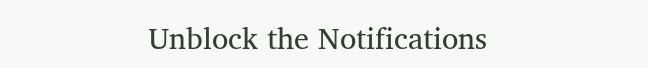Unblock the Notifications